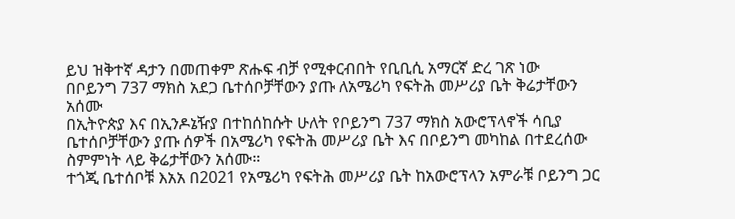ይህ ዝቅተኛ ዳታን በመጠቀም ጽሑፍ ብቻ የሚቀርብበት የቢቢሲ አማርኛ ድረ ገጽ ነው
በቦይንግ 737 ማክስ አደጋ ቤተሰቦቻቸውን ያጡ ለአሜሪካ የፍትሕ መሥሪያ ቤት ቅሬታቸውን አሰሙ
በኢትዮጵያ እና በኢንዶኔዥያ በተከሰከሱት ሁለት የቦይንግ 737 ማክስ አውሮፕላኖች ሳቢያ ቤተሰቦቻቸውን ያጡ ሰዎች በአሜሪካ የፍትሕ መሥሪያ ቤት እና በቦይንግ መካከል በተደረሰው ስምምነት ላይ ቅሬታቸውን አሰሙ።
ተጎጂ ቤተሰቦቹ እአአ በ2021 የአሜሪካ የፍትሕ መሥሪያ ቤት ከአውሮፕላን አምራቹ ቦይንግ ጋር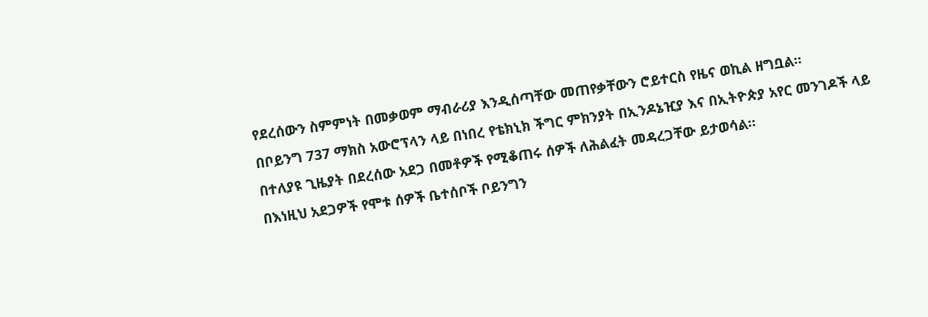የደረሰውን ስምምነት በመቃወም ማብራሪያ እንዲሰጣቸው መጠየቃቸውን ሮይተርስ የዜና ወኪል ዘግቧል።
በቦይንግ 737 ማክስ አውሮፕላን ላይ በነበረ የቴክኒክ ችግር ምክንያት በኢንዶኔዢያ እና በኢትዮጵያ አየር መንገዶች ላይ በተለያዩ ጊዜያት በደረሰው አደጋ በመቶዎች የሚቆጠሩ ሰዎች ለሕልፈት መዳረጋቸው ይታወሳል።
በእነዚህ አደጋዎች የሞቱ ሰዎች ቤተሰቦች ቦይንግን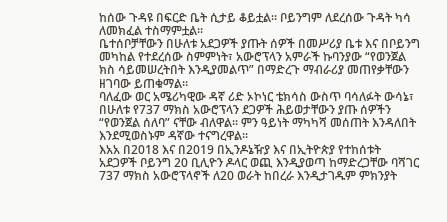ከሰው ጉዳዩ በፍርድ ቤት ሲታይ ቆይቷል። ቦይንግም ለደረሰው ጉዳት ካሳ ለመክፈል ተስማምቷል።
ቤተሰቦቻቸውን በሁለቱ አደጋዎች ያጡት ሰዎች በመሥሪያ ቤቱ እና በቦይንግ መካከል የተደረሰው ስምምነት፣ አውሮፕላን አምራች ኩባንያው “የወንጀል ክስ ሳይመሠረትበት እንዲያመልጥ” በማድረጉ ማብራሪያ መጠየቃቸውን ዘገባው ይጠቁማል።
ባለፈው ወር አሜሪካዊው ዳኛ ሪድ ኦኮነር ቴክሳስ ውስጥ ባሳለፉት ውሳኔ፣ በሁለቱ የ737 ማክስ አውሮፕላን ደጋዎች ሕይወታቸውን ያጡ ሰዎችን “የወንጀል ሰለባ” ናቸው ብለዋል። ምን ዓይነት ማካካሻ መሰጠት እንዳለበት እንደሚወስኑም ዳኛው ተናግረዋል።
እአአ በ2018 እና በ2019 በኢንዶኔዥያ እና በኢትዮጵያ የተከሰቱት አደጋዎች ቦይንግ 20 ቢሊዮን ዶላር ወጪ እንዲያወጣ ከማድረጋቸው ባሻገር 737 ማክስ አውሮፕላኖች ለ20 ወራት ከበረራ እንዲታገዱም ምክንያት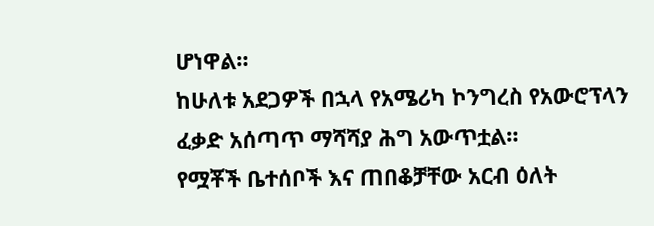ሆነዋል።
ከሁለቱ አደጋዎች በኋላ የአሜሪካ ኮንግረስ የአውሮፕላን ፈቃድ አሰጣጥ ማሻሻያ ሕግ አውጥቷል።
የሟቾች ቤተሰቦች እና ጠበቆቻቸው አርብ ዕለት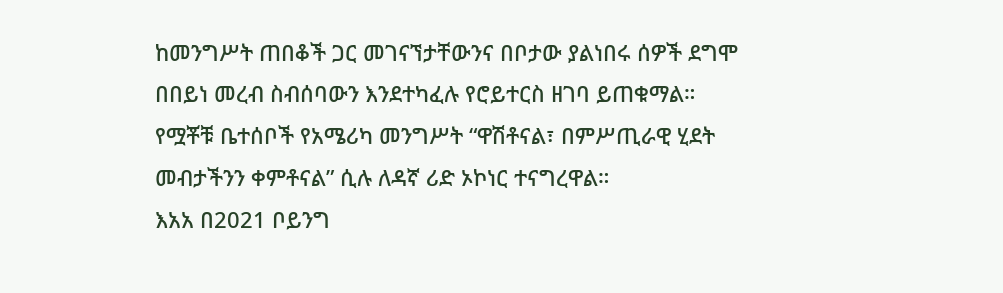ከመንግሥት ጠበቆች ጋር መገናኘታቸውንና በቦታው ያልነበሩ ሰዎች ደግሞ በበይነ መረብ ስብሰባውን እንደተካፈሉ የሮይተርስ ዘገባ ይጠቁማል።
የሟቾቹ ቤተሰቦች የአሜሪካ መንግሥት “ዋሽቶናል፣ በምሥጢራዊ ሂደት መብታችንን ቀምቶናል” ሲሉ ለዳኛ ሪድ ኦኮነር ተናግረዋል።
እአአ በ2021 ቦይንግ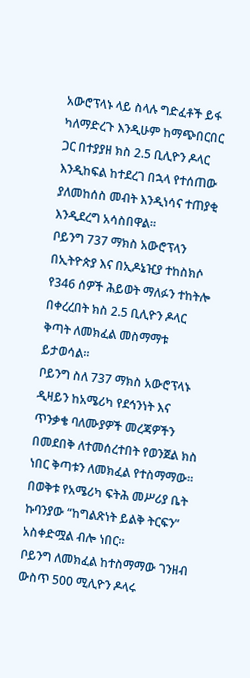አውሮፕላኑ ላይ ስላሉ ግድፈቶች ይፋ ካለማድረጉ እንዲሁም ከማጭበርበር ጋር በተያያዘ ክስ 2.5 ቢሊዮን ዶላር እንዲከፍል ከተደረገ በኋላ የተሰጠው ያለመከሰስ መብት እንዲነሳና ተጠያቂ እንዲደረግ አሳስበዋል።
ቦይንግ 737 ማክስ አውሮፕላን በኢትዮጵያ እና በኢዶኔዢያ ተከስክሶ የ346 ሰዎች ሕይወት ማለፉን ተከትሎ በቀረረበት ክስ 2.5 ቢሊዮን ዶላር ቅጣት ለመክፈል መስማማቱ ይታወሳል።
ቦይንግ ስለ 737 ማክስ አውሮፕላኑ ዲዛይን ከአሜሪካ የደኅንነት እና ጥንቃቄ ባለሙያዎች መረጃዎችን በመደበቅ ለተመሰረተበት የወንጀል ክስ ነበር ቅጣቱን ለመክፈል የተስማማው።
በወቅቱ የአሜሪካ ፍትሕ መሥሪያ ቤት ኩባንያው “ከግልጽነት ይልቅ ትርፍን” አስቀድሟል ብሎ ነበር።
ቦይንግ ለመክፈል ከተስማማው ገንዘብ ውስጥ 500 ሚሊዮን ዶላሩ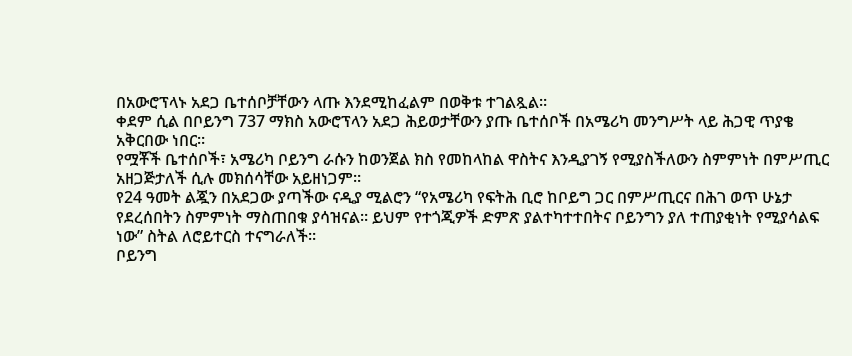በአውሮፕላኑ አደጋ ቤተሰቦቻቸውን ላጡ እንደሚከፈልም በወቅቱ ተገልጿል።
ቀደም ሲል በቦይንግ 737 ማክስ አውሮፕላን አደጋ ሕይወታቸውን ያጡ ቤተሰቦች በአሜሪካ መንግሥት ላይ ሕጋዊ ጥያቄ አቅርበው ነበር።
የሟቾች ቤተሰቦች፣ አሜሪካ ቦይንግ ራሱን ከወንጀል ክስ የመከላከል ዋስትና እንዲያገኝ የሚያስችለውን ስምምነት በምሥጢር አዘጋጅታለች ሲሉ መክሰሳቸው አይዘነጋም።
የ24 ዓመት ልጇን በአደጋው ያጣችው ናዲያ ሚልሮን “የአሜሪካ የፍትሕ ቢሮ ከቦይግ ጋር በምሥጢርና በሕገ ወጥ ሁኔታ የደረሰበትን ስምምነት ማስጠበቁ ያሳዝናል። ይህም የተጎጂዎች ድምጽ ያልተካተተበትና ቦይንግን ያለ ተጠያቂነት የሚያሳልፍ ነው” ስትል ለሮይተርስ ተናግራለች።
ቦይንግ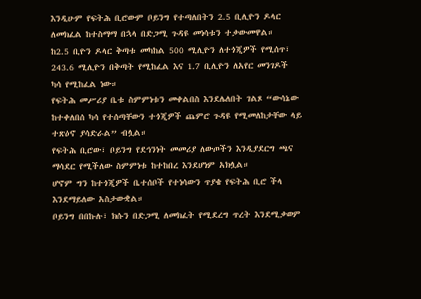እንዲሁም የፍትሕ ቢሮውም ቦይንግ የተጣለበትን 2.5 ቢሊዮን ዶላር ለመክፈል ከተስማማ በኋላ በድጋሚ ጉዳዩ መነሳቱን ተቃውመዋል።
ከ2.5 ቢዮን ዶላር ቅጣቱ መካከል 500 ሚሊዮን ለተጎጂዎች የሚሰጥ፣ 243.6 ሚሊዮን በቅጣት የሚከፈል እና 1.7 ቢሊዮን ለአየር መንገዶች ካሳ የሚከፈል ነው።
የፍትሕ መሥሪያ ቤቱ ስምምነቱን መቀልበስ እንደሌለበት ገልጾ “ውሳኔው ከተቀለበሰ ካሳ የተሰጣቸውን ተጎጂዎች ጨምሮ ጉዳዩ የሚመለከታቸው ላይ ተጽዕኖ ያሳድራል” ብሏል።
የፍትሕ ቢሮው፣ ቦይንግ የደኅንነት መመሪያ ለውጦችን እንዲያደርግ ጫና ማሳደር የሚችለው ስምምነቱ ከተከበረ እንደሆነም አክሏል።
ሆኖም ግን ከተጎጂዎች ቤተሰቦች የተነሳውን ጥያቄ የፍትሕ ቢሮ ችላ እንደማይለው አስታውቋል።
ቦይንግ በበኩሉ፣ ክሱን በድጋሚ ለመክፈት የሚደረግ ጥረት እንደሚቃወም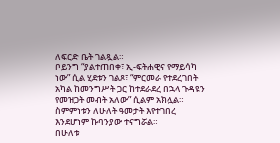ለፍርድ ቤት ገልጿል።
ቦይንግ “ያልተጠበቀ፣ ኢ-ፍትሐዊና የማይሳካ ነው” ሲል ሂደቱን ገልጾ፣ “ምርመራ የተደረገበት አካል ከመንግሥት ጋር ከተደራደረ በኋላ ጉዳዩን የመዝጋት መብት አለው” ሲልም አክሏል።
ስምምነቱን ለሁለት ዓመታት እየተገበረ እንደሆነም ኩባንያው ተናግሯል።
በሁለቱ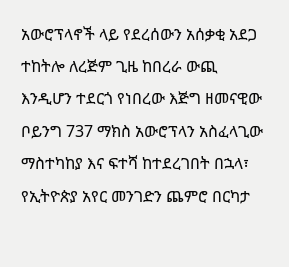አውሮፕላኖች ላይ የደረሰውን አሰቃቂ አደጋ ተከትሎ ለረጅም ጊዜ ከበረራ ውጪ እንዲሆን ተደርጎ የነበረው እጅግ ዘመናዊው ቦይንግ 737 ማክስ አውሮፕላን አስፈላጊው ማስተካከያ እና ፍተሻ ከተደረገበት በኋላ፣ የኢትዮጵያ አየር መንገድን ጨምሮ በርካታ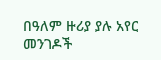በዓለም ዙሪያ ያሉ አየር መንገዶች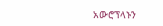አውሮፕላኑን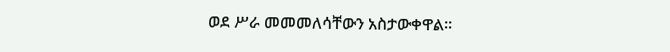ወደ ሥራ መመመለሳቸውን አስታውቀዋል።